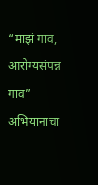“माझं गाव, आरोग्यसंपन्न गाव” अभियानाचा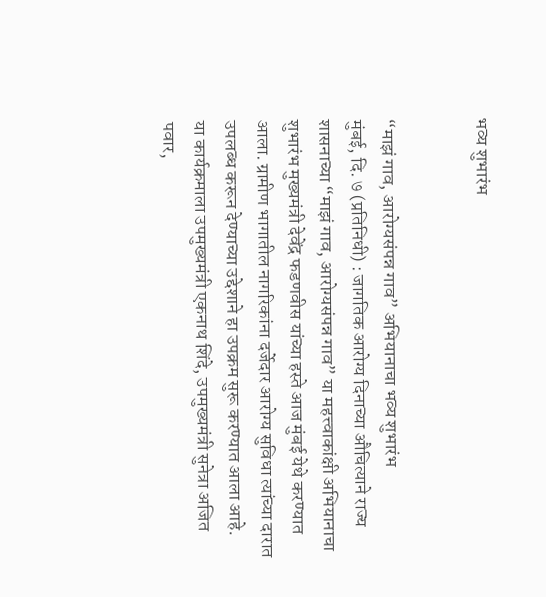भव्य शुभारंभ


“माझं गाव, आरोग्यसंपन्न गाव” अभियानाचा भव्य शुभारंभ
मुंबई, दि. ७ (प्रतिनिधी) : जागतिक आरोग्य दिनाच्या औचित्याने राज्य शासनाच्या “माझं गाव, आरोग्यसंपन्न गाव” या महत्त्वाकांक्षी अभियानाचा शुभारंभ मुख्यमंत्री देवेंद्र फडणवीस यांच्या हस्ते आज मुंबई येथे करण्यात आला. ग्रामीण भागातील नागरिकांना दर्जेदार आरोग्य सुविधा त्यांच्या दारात उपलब्ध करून देण्याच्या उद्देशाने हा उपक्रम सुरू करण्यात आला आहे.
या कार्यक्रमाला उपमुख्यमंत्री एकनाथ शिंदे, उपमुख्यमंत्री सुनेत्रा अजित पवार,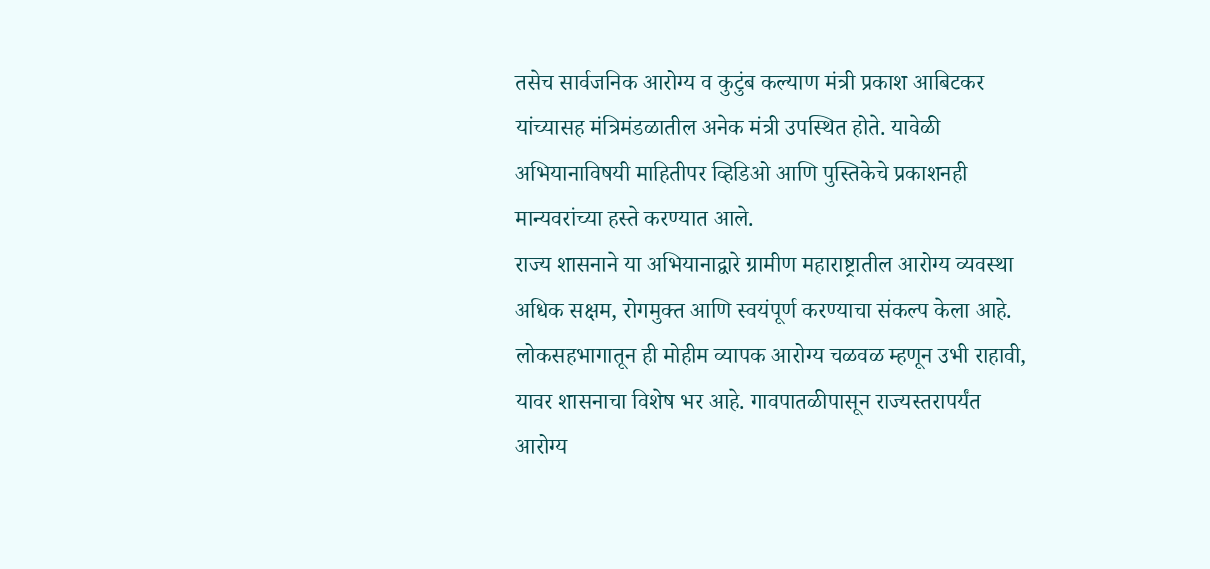तसेच सार्वजनिक आरोग्य व कुटुंब कल्याण मंत्री प्रकाश आबिटकर यांच्यासह मंत्रिमंडळातील अनेक मंत्री उपस्थित होते. यावेळी अभियानाविषयी माहितीपर व्हिडिओ आणि पुस्तिकेचे प्रकाशनही मान्यवरांच्या हस्ते करण्यात आले.
राज्य शासनाने या अभियानाद्वारे ग्रामीण महाराष्ट्रातील आरोग्य व्यवस्था अधिक सक्षम, रोगमुक्त आणि स्वयंपूर्ण करण्याचा संकल्प केला आहे. लोकसहभागातून ही मोहीम व्यापक आरोग्य चळवळ म्हणून उभी राहावी, यावर शासनाचा विशेष भर आहे. गावपातळीपासून राज्यस्तरापर्यंत आरोग्य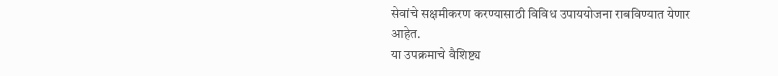सेवांचे सक्षमीकरण करण्यासाठी विविध उपाययोजना राबविण्यात येणार आहेत.
या उपक्रमाचे वैशिष्ट्य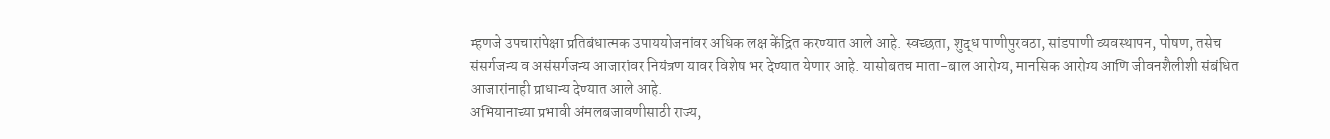म्हणजे उपचारांपेक्षा प्रतिबंधात्मक उपाययोजनांवर अधिक लक्ष केंद्रित करण्यात आले आहे. स्वच्छता, शुद्ध पाणीपुरवठा, सांडपाणी व्यवस्थापन, पोषण, तसेच संसर्गजन्य व असंसर्गजन्य आजारांवर नियंत्रण यावर विशेष भर देण्यात येणार आहे. यासोबतच माता-बाल आरोग्य, मानसिक आरोग्य आणि जीवनशैलीशी संबंधित आजारांनाही प्राधान्य देण्यात आले आहे.
अभियानाच्या प्रभावी अंमलबजावणीसाठी राज्य,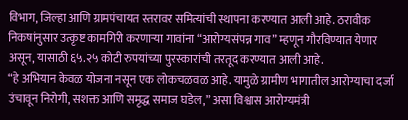विभाग, जिल्हा आणि ग्रामपंचायत स्तरावर समित्यांची स्थापना करण्यात आली आहे. ठरावीक निकषांनुसार उत्कृष्ट कामगिरी करणाऱ्या गावांना “आरोग्यसंपन्न गाव” म्हणून गौरविण्यात येणार असून, यासाठी ६५.२५ कोटी रुपयांच्या पुरस्कारांची तरतूद करण्यात आली आहे.
“हे अभियान केवळ योजना नसून एक लोकचळवळ आहे. यामुळे ग्रामीण भागातील आरोग्याचा दर्जा उंचावून निरोगी, सशक्त आणि समृद्ध समाज घडेल,” असा विश्वास आरोग्यमंत्री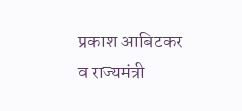प्रकाश आबिटकर व राज्यमंत्री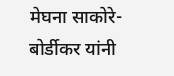मेघना साकोरे-बोर्डीकर यांनी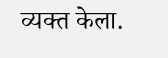व्यक्त केला.